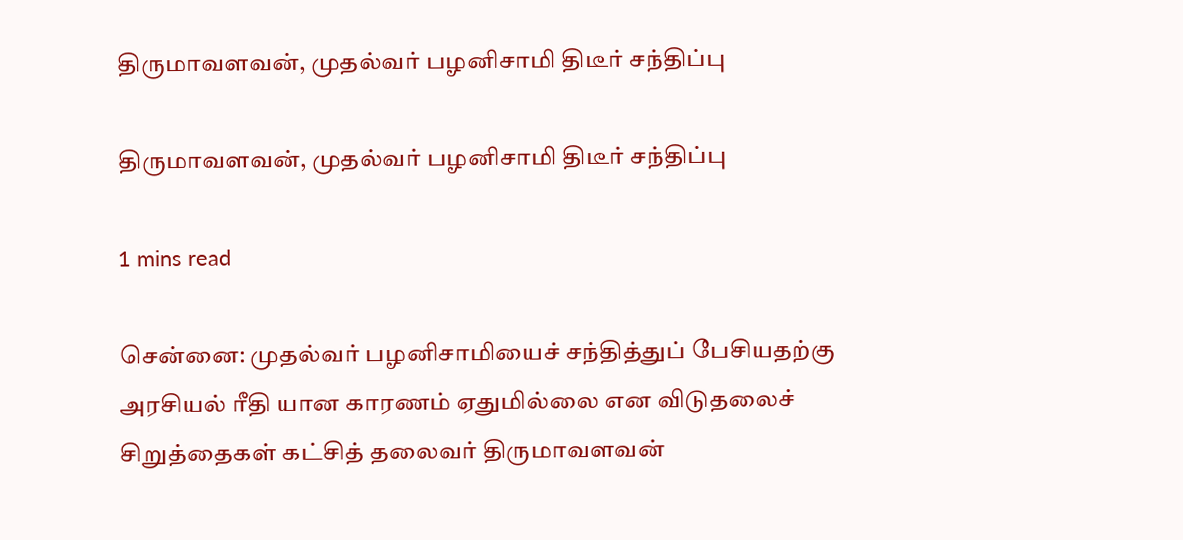திருமாவளவன், முதல்வர் பழனிசாமி திடீர் சந்திப்பு

திருமாவளவன், முதல்வர் பழனிசாமி திடீர் சந்திப்பு

1 mins read

சென்னை: முதல்வர் பழனிசாமியைச் சந்தித்துப் பேசியதற்கு அரசியல் ரீதி யான காரணம் ஏதுமில்லை என விடுதலைச் சிறுத்தைகள் கட்சித் தலைவர் திருமாவளவன்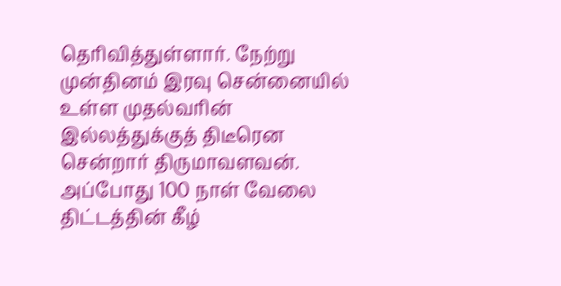தெரிவித்துள்ளார். நேற்று முன்தினம் இரவு சென்னையில் உள்ள முதல்வரின் இல்லத்துக்குத் திடீரென சென்றார் திருமாவளவன். அப்போது 100 நாள் வேலை திட்டத்தின் கீழ்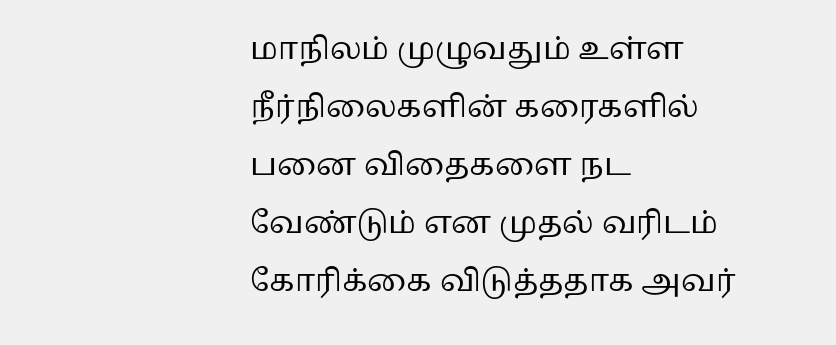மாநிலம் முழுவதும் உள்ள நீர்நிலைகளின் கரைகளில் பனை விதைகளை நட வேண்டும் என முதல் வரிடம் கோரிக்கை விடுத்ததாக அவர்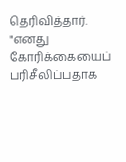தெரிவித்தார். "எனது கோரிக்கையைப் பரிசீலிப்பதாக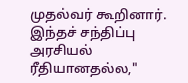முதல்வர் கூறினார். இந்தச் சந்திப்பு அரசியல் ரீதியானதல்ல,"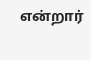என்றார்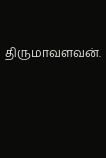திருமாவளவன்.